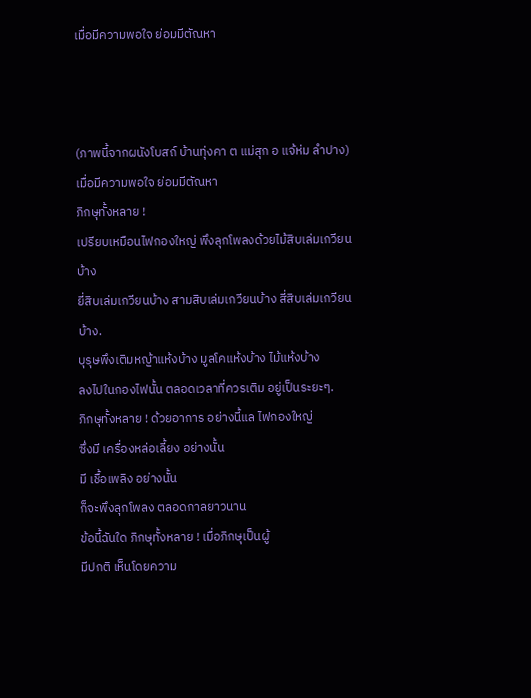เมื่อมีความพอใจ ย่อมมีตัณหา



(ภาพนี้จากผนังโบสถ์ บ้านทุ่งคา ต แม่สุก อ แจ้ห่ม ลำปาง)
เมื่อมีความพอใจ ย่อมมีตัณหา
ภิกษุทั้งหลาย !
เปรียบเหมือนไฟกองใหญ่ พึงลุกโพลงด้วยไม้สิบเล่มเกวียนบ้าง
ยี่สิบเล่มเกวียนบ้าง สามสิบเล่มเกวียนบ้าง สี่สิบเล่มเกวียนบ้าง.
บุรุษพึงเติมหญ้าแห้งบ้าง มูลโคแห้งบ้าง ไม้แห้งบ้าง
ลงไปในกองไฟนั้น ตลอดเวลาที่ควรเติม อยู่เป็นระยะๆ.
ภิกษุทั้งหลาย ! ด้วยอาการ อย่างนี้แล ไฟกองใหญ่
ซึ่งมี เครื่องหล่อเลี้ยง อย่างนั้น
มี เชื้อเพลิง อย่างนั้น
ก็จะพึงลุกโพลง ตลอดกาลยาวนาน
ข้อนี้ฉันใด ภิกษุทั้งหลาย ! เมื่อภิกษุเป็นผู้
มีปกติ เห็นโดยความ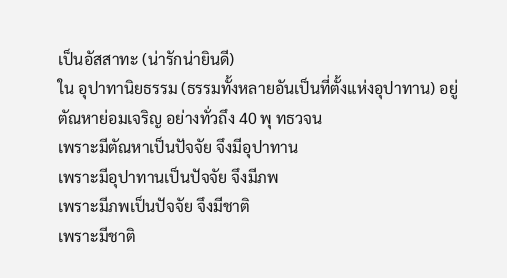เป็นอัสสาทะ (น่ารักน่ายินดี)
ใน อุปาทานิยธรรม (ธรรมทั้งหลายอันเป็นที่ตั้งแห่งอุปาทาน) อยู่
ตัณหาย่อมเจริญ อย่างทั่วถึง 40 พุ ทธวจน
เพราะมีตัณหาเป็นปัจจัย จึงมีอุปาทาน
เพราะมีอุปาทานเป็นปัจจัย จึงมีภพ
เพราะมีภพเป็นปัจจัย จึงมีชาติ
เพราะมีชาติ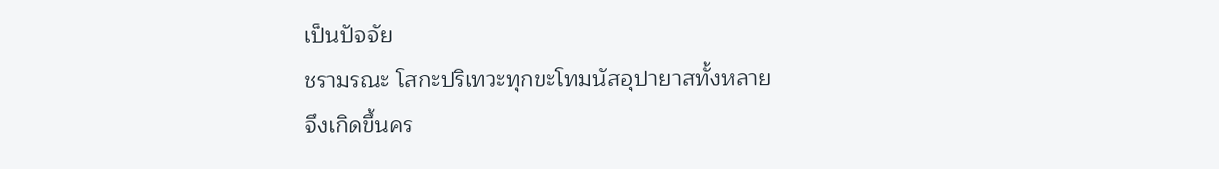เป็นปัจจัย
ชรามรณะ โสกะปริเทวะทุกขะโทมนัสอุปายาสทั้งหลาย
จึงเกิดขึ้นคร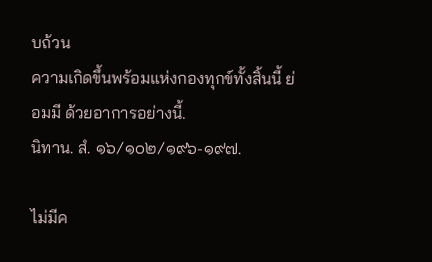บถ้วน
ความเกิดขึ้นพร้อมแห่งกองทุกข์ทั้งสิ้นนี้ ย่อมมี ด้วยอาการอย่างนี้.
นิทาน. สํ. ๑๖/๑๐๒/๑๙๖-๑๙๗.

ไม่มีค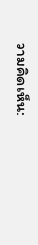วามคิดเห็น: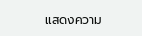แสดงความ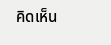คิดเห็น